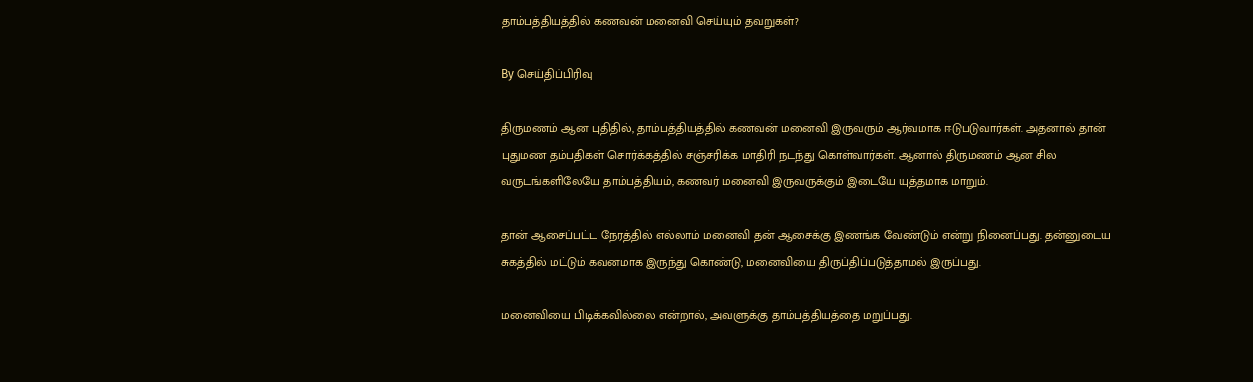தாம்பத்தியத்தில் கணவன் மனைவி செய்யும் தவறுகள்?

By செய்திப்பிரிவு

திருமணம் ஆன புதிதில், தாம்பத்தியத்தில் கணவன் மனைவி இருவரும் ஆர்வமாக ஈடுபடுவார்கள். அதனால் தான் புதுமண தம்பதிகள் சொர்க்கத்தில் சஞ்சரிக்க மாதிரி நடந்து கொள்வார்கள். ஆனால் திருமணம் ஆன சில வருடங்களிலேயே தாம்பத்தியம், கணவர் மனைவி இருவருக்கும் இடையே யுத்தமாக மாறும்.

தான் ஆசைப்பட்ட நேரத்தில் எல்லாம் மனைவி தன் ஆசைக்கு இணங்க வேண்டும் என்று நினைப்பது. தன்னுடைய சுகத்தில் மட்டும் கவனமாக இருந்து கொண்டு, மனைவியை திருப்திப்படுத்தாமல் இருப்பது.

மனைவியை பிடிக்கவில்லை என்றால், அவளுக்கு தாம்பத்தியத்தை மறுப்பது.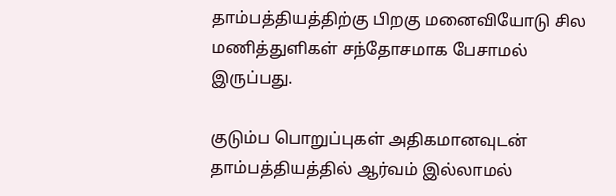தாம்பத்தியத்திற்கு பிறகு மனைவியோடு சில மணித்துளிகள் சந்தோசமாக பேசாமல் இருப்பது.

குடும்ப பொறுப்புகள் அதிகமானவுடன் தாம்பத்தியத்தில் ஆர்வம் இல்லாமல்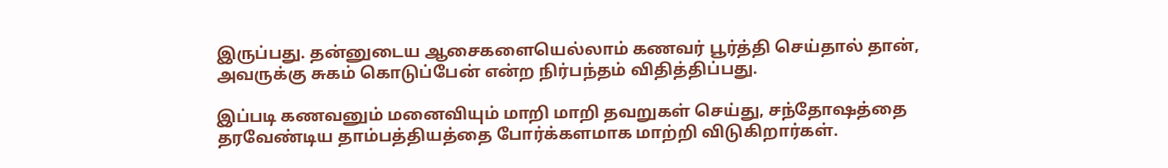இருப்பது. தன்னுடைய ஆசைகளையெல்லாம் கணவர் பூர்த்தி செய்தால் தான், அவருக்கு சுகம் கொடுப்பேன் என்ற நிர்பந்தம் விதித்திப்பது.

இப்படி கணவனும் மனைவியும் மாறி மாறி தவறுகள் செய்து, சந்தோஷத்தை தரவேண்டிய தாம்பத்தியத்தை போர்க்களமாக மாற்றி விடுகிறார்கள்.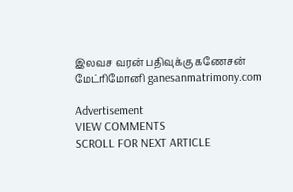இலவச வரன் பதிவுக்கு கணேசன் மேட்ரிமோனி ganesanmatrimony.com

Advertisement
VIEW COMMENTS
SCROLL FOR NEXT ARTICLE